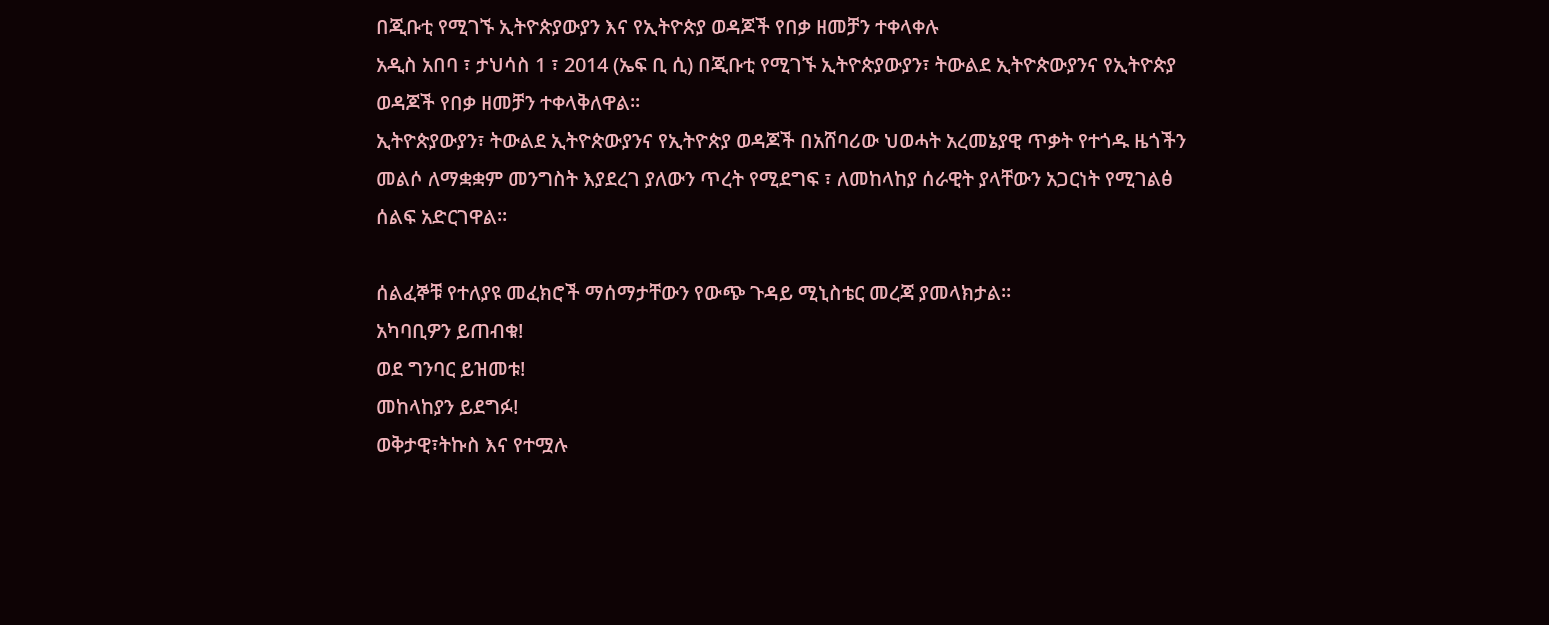በጂቡቲ የሚገኙ ኢትዮጵያውያን እና የኢትዮጵያ ወዳጆች የበቃ ዘመቻን ተቀላቀሉ
አዲስ አበባ ፣ ታህሳስ 1 ፣ 2014 (ኤፍ ቢ ሲ) በጂቡቲ የሚገኙ ኢትዮጵያውያን፣ ትውልደ ኢትዮጵውያንና የኢትዮጵያ ወዳጆች የበቃ ዘመቻን ተቀላቅለዋል፡፡
ኢትዮጵያውያን፣ ትውልደ ኢትዮጵውያንና የኢትዮጵያ ወዳጆች በአሸባሪው ህወሓት አረመኔያዊ ጥቃት የተጎዱ ዜጎችን መልሶ ለማቋቋም መንግስት እያደረገ ያለውን ጥረት የሚደግፍ ፣ ለመከላከያ ሰራዊት ያላቸውን አጋርነት የሚገልፅ ሰልፍ አድርገዋል፡፡

ሰልፈኞቹ የተለያዩ መፈክሮች ማሰማታቸውን የውጭ ጉዳይ ሚኒስቴር መረጃ ያመላክታል።
አካባቢዎን ይጠብቁ!
ወደ ግንባር ይዝመቱ!
መከላከያን ይደግፉ!
ወቅታዊ፣ትኩስ እና የተሟሉ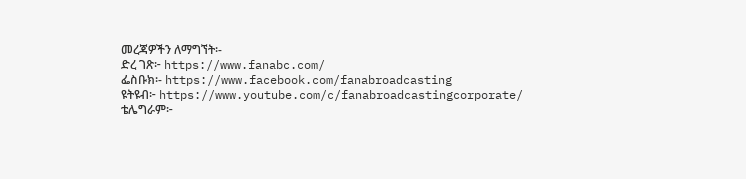መረጃዎችን ለማግኘት፡-
ድረ ገጽ፦ https://www.fanabc.com/
ፌስቡክ፡- https://www.facebook.com/fanabroadcasting
ዩትዩብ፦ https://www.youtube.com/c/fanabroadcastingcorporate/
ቴሌግራም፦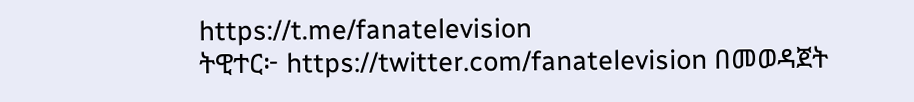https://t.me/fanatelevision
ትዊተር፦ https://twitter.com/fanatelevision በመወዳጀት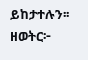ይከታተሉን፡፡
ዘወትር፦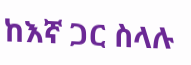ከእኛ ጋር ስላሉ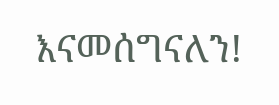እናመሰግናለን!